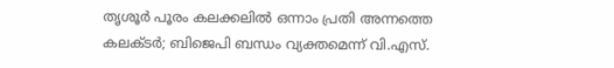തൃശൂർ പൂരം കലക്കലിൽ ഒന്നാം പ്രതി അന്നത്തെ കലക്ടർ; ബിജെപി ബന്ധം വ്യക്തമെന്ന് വി.എസ്.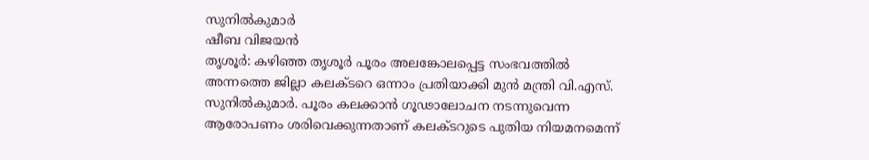സുനിൽകുമാർ
ഷീബ വിജയൻ
തൃശൂർ: കഴിഞ്ഞ തൃശൂർ പൂരം അലങ്കോലപ്പെട്ട സംഭവത്തിൽ അന്നത്തെ ജില്ലാ കലക്ടറെ ഒന്നാം പ്രതിയാക്കി മുൻ മന്ത്രി വി.എസ്. സുനിൽകുമാർ. പൂരം കലക്കാൻ ഗൂഢാലോചന നടന്നുവെന്ന ആരോപണം ശരിവെക്കുന്നതാണ് കലക്ടറുടെ പുതിയ നിയമനമെന്ന്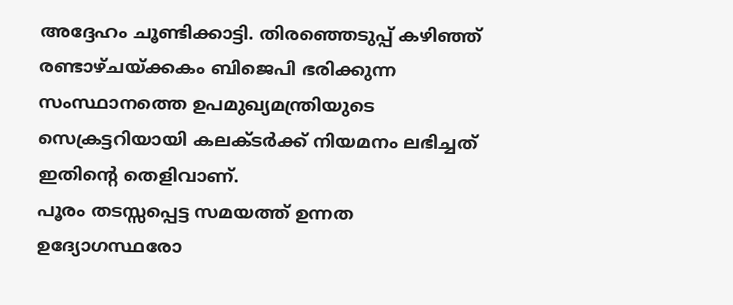അദ്ദേഹം ചൂണ്ടിക്കാട്ടി. തിരഞ്ഞെടുപ്പ് കഴിഞ്ഞ് രണ്ടാഴ്ചയ്ക്കകം ബിജെപി ഭരിക്കുന്ന സംസ്ഥാനത്തെ ഉപമുഖ്യമന്ത്രിയുടെ സെക്രട്ടറിയായി കലക്ടർക്ക് നിയമനം ലഭിച്ചത് ഇതിന്റെ തെളിവാണ്.
പൂരം തടസ്സപ്പെട്ട സമയത്ത് ഉന്നത ഉദ്യോഗസ്ഥരോ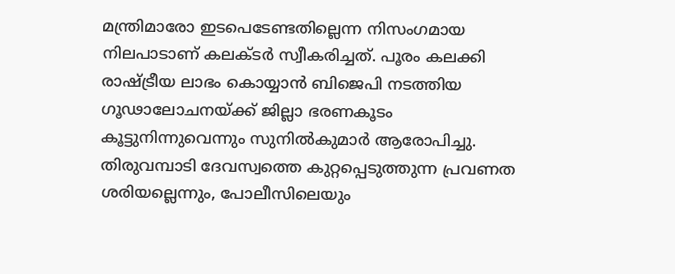മന്ത്രിമാരോ ഇടപെടേണ്ടതില്ലെന്ന നിസംഗമായ നിലപാടാണ് കലക്ടർ സ്വീകരിച്ചത്. പൂരം കലക്കി രാഷ്ട്രീയ ലാഭം കൊയ്യാൻ ബിജെപി നടത്തിയ ഗൂഢാലോചനയ്ക്ക് ജില്ലാ ഭരണകൂടം കൂട്ടുനിന്നുവെന്നും സുനിൽകുമാർ ആരോപിച്ചു. തിരുവമ്പാടി ദേവസ്വത്തെ കുറ്റപ്പെടുത്തുന്ന പ്രവണത ശരിയല്ലെന്നും, പോലീസിലെയും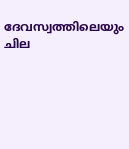ദേവസ്വത്തിലെയും ചില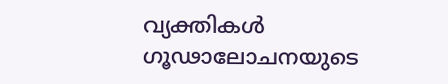വ്യക്തികൾ ഗൂഢാലോചനയുടെ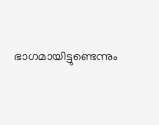ഭാഗമായിട്ടുണ്ടെന്നും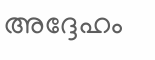അദ്ദേഹം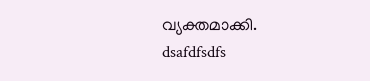വ്യക്തമാക്കി.
dsafdfsdfs